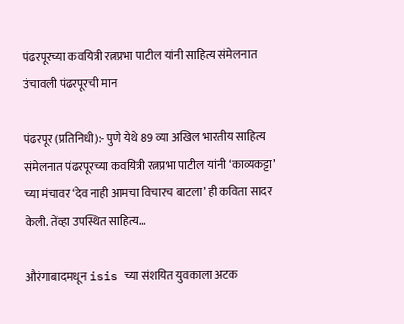पंढरपूरच्या कवयित्री रत्नप्रभा पाटील यांनी साहित्य संमेलनात उंचावली पंढरपूरची मान

पंढरपूर (प्रतिनिधी):- पुणे येथे 89 व्या अखिल भारतीय साहित्य संमेलनात पंढरपूरच्या कवयित्री रत्नप्रभा पाटील यांनी ‘काव्यकट्टा’ च्या मंचावर ‘देव नाही आमचा विचारच बाटला’ ही कविता सादर केली. तेंव्हा उपस्थित साहित्य…

औरंगाबादमधून isis च्या संशयित युवकाला अटक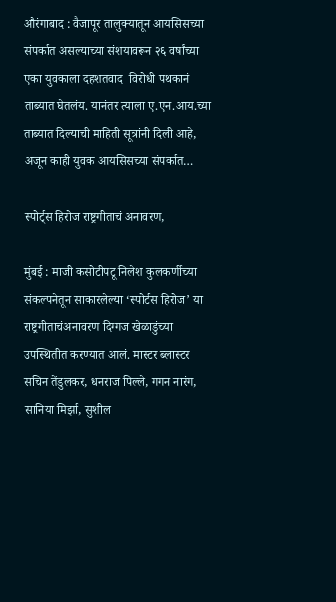औरंगाबाद : वैजापूर तालुक्यातून आयसिसच्या संपर्कात असल्याच्या संशयावरून २६ वर्षांच्या एका युवकाला दहशतवाद  विरोधी पथकानं ताब्यात घेतलंय. यानंतर त्याला ए.एन.आय.च्या ताब्यात दिल्याची माहिती सूत्रांनी दिली आहे, अजून काही युवक आयसिसच्या संपर्कात…

स्पोर्ट्स हिरोज राष्ट्रगीताचं अनावरण,

मुंबई : माजी कसोटीपटू निलेश कुलकर्णीच्या संकल्पनेतून साकारलेल्या ‘स्पोर्टस हिरोज’ या राष्ट्रगीताचंअनावरण दिग्गज खेळाडुंच्या उपस्थितीत करण्यात आलं. मास्टर ब्लास्टर सचिन तेंडुलकर, धनराज पिल्ले, गगन नारंग, सानिया मिर्झा, सुशील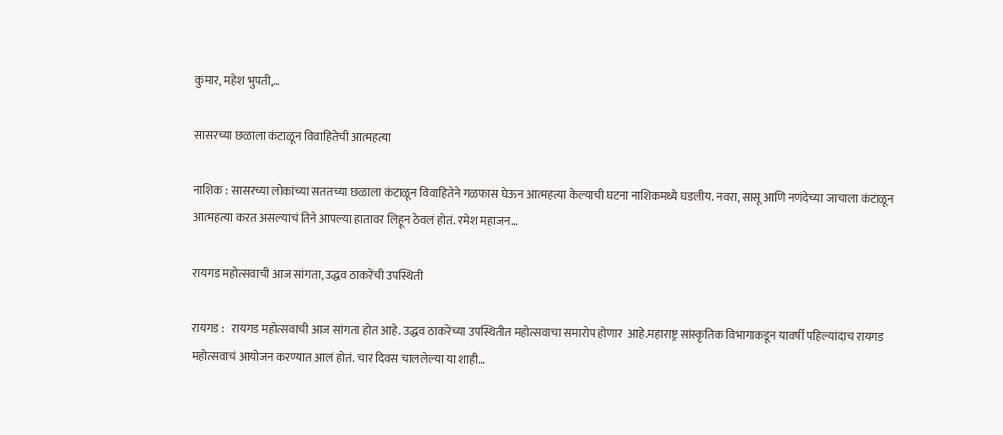कुमार, महेश भुपती,…

सासरच्या छळाला कंटाळून विवाहितेची आत्महत्या

नाशिक : सासरच्या लोकांच्या सततच्या छळाला कंटाळून विवाहितेने गळफास घेऊन आत्महत्या केल्याची घटना नाशिकमध्ये घडलीय. नवरा, सासू आणि नणंदेच्या जाचाला कंटाळून आत्महत्या करत असल्याचं तिने आपल्या हातावर लिहून ठेवलं होतं. रमेश महाजन…

रायगड महोत्सवाची आज सांगता, उद्धव ठाकरेंची उपस्थिती

रायगड :   रायगड महोत्सवाची आज सांगता होत आहे. उद्धव ठाकरेंच्या उपस्थितीत महोत्सवाचा समारोप होणार  आहे.महाराष्ट्र सांस्कृतिक विभागाकडून यावर्षी पहिल्यांदाच रायगड महोत्सवाचं आयोजन करण्यात आलं होतं. चार दिवस चाललेल्या या शाही…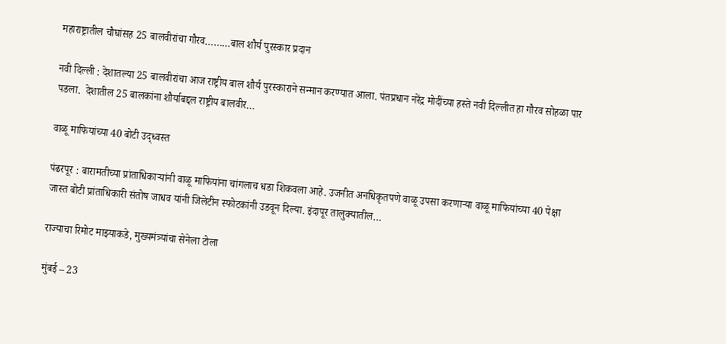महाराष्ट्रातील चौघांसह 25 बालवीरांचा गौरव………बाल शौर्य पुरस्कार प्रदान

नवी दिल्ली : देशातल्या 25 बालवीरांचा आज राष्ट्रीय बाल शौर्य पुरस्काराने सन्मान करण्यात आला. पंतप्रधान नरेंद्र मोदींच्या हस्ते नवी दिल्लीत हा गौरव सोहळा पार पडला.  देशातील 25 बालकांना शौर्याबद्दल राष्ट्रीय बालवीर…

वाळू माफियांच्या 40 बोटी उद्ध्वस्त

पंढरपूर : बारामतीच्या प्रांताधिकाऱ्यांनी वाळू माफियांना चांगलाच धडा शिकवला आहे. उजनीत अनधिकृतपणे वाळू उपसा करणाऱ्या वाळू माफियांच्या 40 पेक्षा जास्त बोटी प्रांताधिकारी संतोष जाधव यांनी जिलेटीन स्फोटकांनी उडवून दिल्या. इंदापूर तालुक्यातील…

राज्याचा रिमोट माझ्याकडे, मुख्यमंत्र्यांचा सेनेला टोला

मुंबई – 23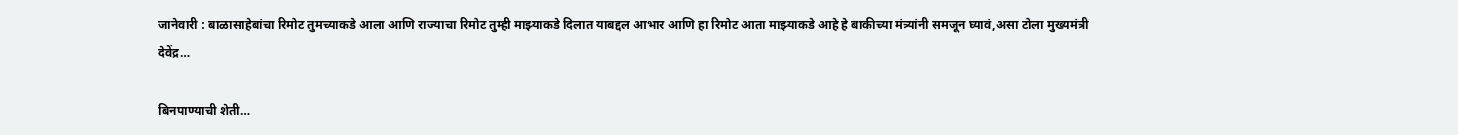जानेवारी : बाळासाहेबांचा रिमोट तुमच्याकडे आला आणि राज्याचा रिमोट तुम्ही माझ्याकडे दिलात याबद्दल आभार आणि हा रिमोट आता माझ्याकडे आहे हे बाकीच्या मंत्र्यांनी समजून घ्यावं,असा टोला मुख्यमंत्री देवेंद्र…

बिनपाण्याची शेती…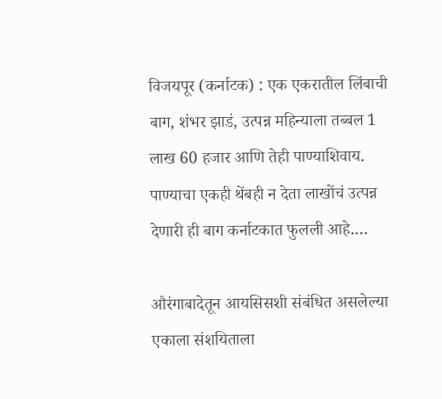विजयपूर (कर्नाटक) : एक एकरातील लिंबाची बाग, शंभर झाडं, उत्पन्न महिन्याला तब्बल 1 लाख 60 हजार आणि तेही पाण्याशिवाय. पाण्याचा एकही थेंबही न देता लाखोंचं उत्पन्न देणारी ही बाग कर्नाटकात फुलली आहे.…

औरंगाबादेतून आयसिसशी संबंधित असलेल्या एकाला संशयिताला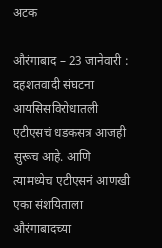अटक

औरंगाबाद – 23 जानेवारी : दहशतवादी संघटना आयसिसविरोधातली एटीएसचं धडकसत्र आजही सुरूच आहे. आणि त्यामध्येच एटीएसनं आणखी एका संशयिताला औरंगाबादच्या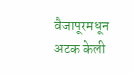वैजापूरमधून अटक केली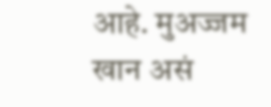आहे. मुअज्जम खान असं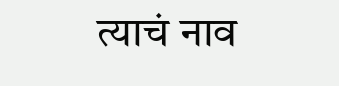त्याचं नाव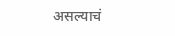असल्याचं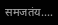समजतंय.…